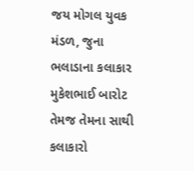જય મોગલ યુવક મંડળ, જુના ભલાડાના કલાકાર મુકેશભાઈ બારોટ તેમજ તેમના સાથી કલાકારો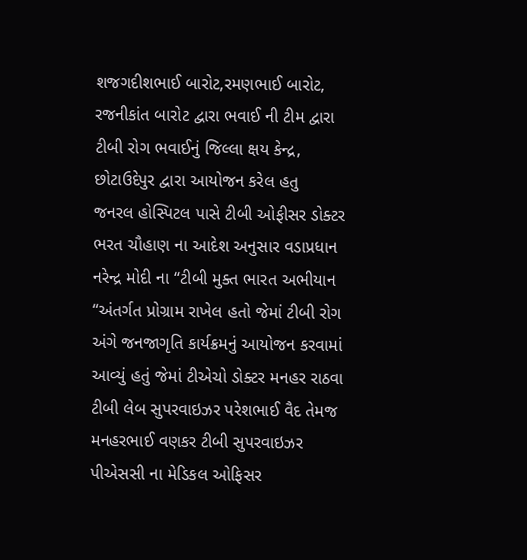શજગદીશભાઈ બારોટ,રમણભાઈ બારોટ, રજનીકાંત બારોટ દ્વારા ભવાઈ ની ટીમ દ્વારા ટીબી રોગ ભવાઈનું જિલ્લા ક્ષય કેન્દ્ર, છોટાઉદેપુર દ્વારા આયોજન કરેલ હતુ
જનરલ હોસ્પિટલ પાસે ટીબી ઓફીસર ડોક્ટર ભરત ચૌહાણ ના આદેશ અનુસાર વડાપ્રધાન નરેન્દ્ર મોદી ના “ટીબી મુક્ત ભારત અભીયાન “અંતર્ગત પ્રોગ્રામ રાખેલ હતો જેમાં ટીબી રોગ અંગે જનજાગૃતિ કાર્યક્રમનું આયોજન કરવામાં આવ્યું હતું જેમાં ટીએચો ડોક્ટર મનહર રાઠવા ટીબી લેબ સુપરવાઇઝર પરેશભાઈ વૈદ તેમજ મનહરભાઈ વણકર ટીબી સુપરવાઇઝર પીએસસી ના મેડિકલ ઓફિસર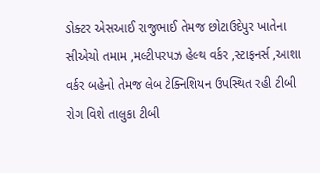ડોક્ટર એસઆઈ રાજુભાઈ તેમજ છોટાઉદેપુર ખાતેના સીએચો તમામ ,મલ્ટીપરપઝ હેલ્થ વર્કર ,સ્ટાફનર્સ ,આશા વર્કર બહેનો તેમજ લેબ ટેક્નિશિયન ઉપસ્થિત રહી ટીબી રોગ વિશે તાલુકા ટીબી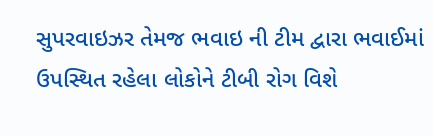સુપરવાઇઝર તેમજ ભવાઇ ની ટીમ દ્વારા ભવાઈમાં ઉપસ્થિત રહેલા લોકોને ટીબી રોગ વિશે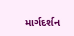માર્ગદર્શન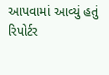આપવામાં આવ્યું હતું
રિપોર્ટર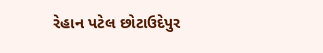રેહાન પટેલ છોટાઉદેપુર